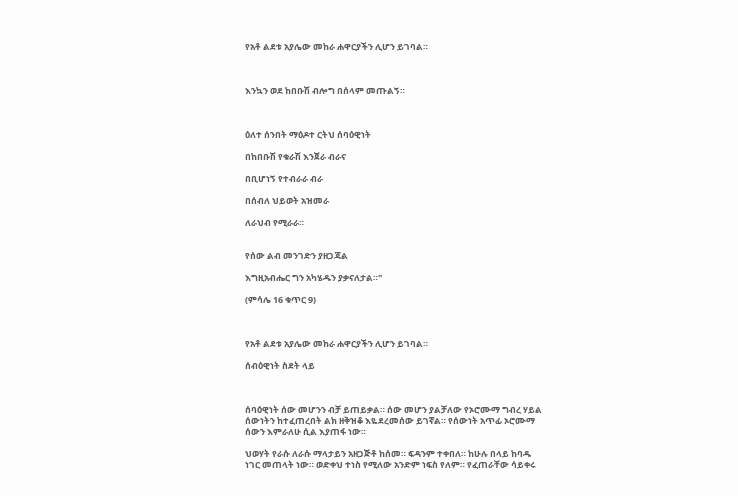የአቶ ልደቱ አያሌው መከራ ሐዋርያችን ሊሆን ይገባል።



እንኳን ወደ ከበቡሽ ብሎግ በሰላም መጡልኝ።



ዕለተ ሰንበት ማዕዶተ ርትህ ሰባዕዊነት

በከበቡሽ የቁራሽ እንጀራ ብራና

በቢሆነኝ የተብራራ ብራ

በሰብለ ህይወት አዝመራ

ለራህብ የሚራራ።


የሰው ልብ መንገድን ያዘጋጃል

እግዚአብሔር ግን አካሄዱን ያቃናለታል።"

(ምሳሌ 16 ቁጥር 9)



የአቶ ልደቱ አያሌው መከራ ሐዋርያችን ሊሆን ይገባል።

ሰብዕዊነት ስደት ላይ



ሰባዕዊነት ሰው መሆንን ብቻ ይጠይቃል። ሰው መሆን ያልቻለው የኦሮሙማ ግብረ ሃይል ሰውነትን ከተፈጠረበት ልክ ዘቅዝቆ እዬደረመሰው ይገኛል። የሰውነት አጥፊ ኦሮሙማ ሰውን እምራለሁ ሲል እያጠፋ ነው።

ህወሃት የራሱ ለራሱ ማላታይን አዘጋጅቶ ከሰመ። ፍዳንም ተቀበለ። ከሁሉ በላይ ከባዱ ነገር መጠላት ነው። ወድቀህ ተነስ የሚለው አንድም ነፍስ የለም። የፈጠራቸው ሳይቀሩ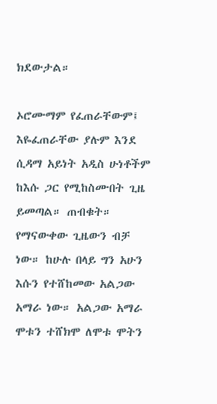ክደውታል።

ኦሮሙማም የፈጠራቸውም፤ እዬፈጠራቸው ያሉም እንደ ሲዳማ አይነት አዲስ ሁነቶችም ከእሱ ጋር የሚከስሙበት ጊዜ ይመጣል። ጠብቁት። የማናውቀው ጊዜውን ብቻ ነው። ከሁሉ በላይ ግን አሁን እሱን የተሸከመው አልጋው አማራ ነው። አልጋው አማራ ሞቱን ተሸክሞ ለሞቱ ሞትን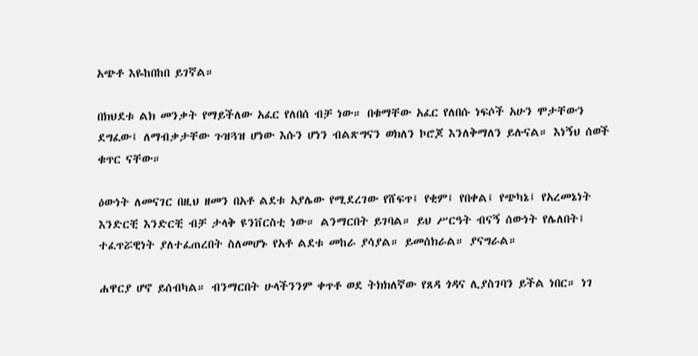አጭቶ እዬከበከበ ይገኛል።

በክህደቱ ልክ መንቃት የማይችለው አፈር የለበሰ ብቻ ነው። በቁማቸው አፈር የለበሱ ነፍሶች አሁን ሞታቸውን ደግፈው፤ ለማብቃታቸው ጉዝጓዝ ሆነው እሱን ሆነን ብልጽግናን ወክለን ኮሮጆ እንለቅማለን ይሉናል። እነኝህ ሰወች ቁጥር ናቸው።

ዕውነት ለመናገር በዚህ ዘመን በአቶ ልደቱ አያሌው የሚደረገው የሸፍጥ፤ የቂም፤ የበቀል፤ የጭካኔ፤ የአረመኔነት እንድርቺ እንድርቺ ብቻ ታላቅ ዩንቨርስቲ ነው። ልንማርበት ይገባል። ይህ ሥርዓት ብናኝ ሰውነት የሌለበት፤ ተፈጥሯዊነት ያለተፈጠረበት ስለመሆኑ የአቶ ልደቱ መከራ ያሳያል። ይመሰክራል። ያናግራል።

ሐዋርያ ሆኖ ይሰብካል። ብንማርበት ሁላችንንም ቀጥቶ ወደ ትክክለኛው የጸዳ ጎዳና ሊያስገባን ይችል ነበር። ነገ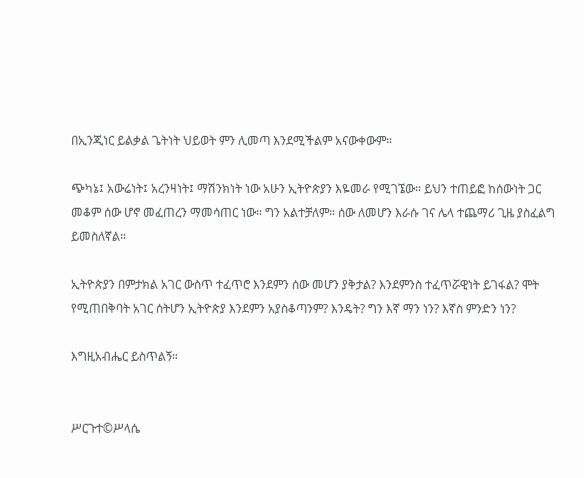በኢንጂነር ይልቃል ጌትነት ህይወት ምን ሊመጣ እንደሚችልም አናውቀውም።

ጭካኔ፤ አውሬነት፤ አረንዛነት፤ ማሽንክነት ነው አሁን ኢትዮጵያን እዬመራ የሚገኜው። ይህን ተጠይፎ ከሰውነት ጋር መቆም ሰው ሆኖ መፈጠረን ማመሳጠር ነው። ግን አልተቻለም። ሰው ለመሆን እራሱ ገና ሌላ ተጨማሪ ጊዜ ያስፈልግ ይመስለኛል።

ኢትዮጵያን በምታክል አገር ውስጥ ተፈጥሮ እንደምን ሰው መሆን ያቅታል? እንደምንስ ተፈጥሯዊነት ይገፋል? ሞት የሚጠበቅባት አገር ሰትሆን ኢትዮጵያ እንደምን አያስቆጣንም? እንዴት? ግን እኛ ማን ነን? እኛስ ምንድን ነን?

እግዚአብሔር ይስጥልኝ።


ሥርጉተ©ሥላሴ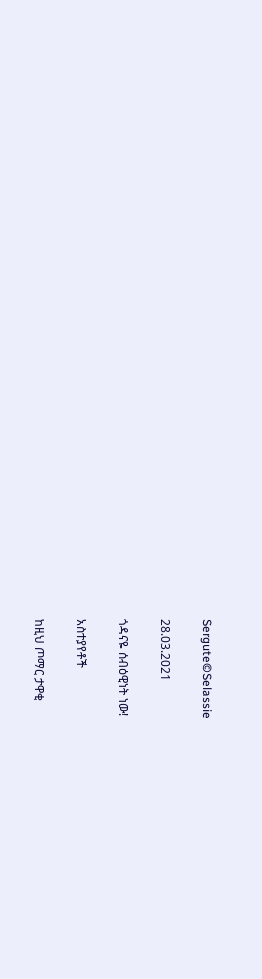Sergute©Selassie

28.03.2021

ጎዳናዬ ሰብዕዊነት ነው!

አስተያየቶች

ከዚህ ጦማር ታዋቂ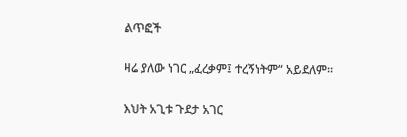ልጥፎች

ዛሬ ያለው ነገር „ፈረቃም፤ ተረኝነትም“ አይደለም።

እህት አጊቱ ጉደታ አገር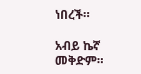ነበረች።

አብይ ኬኛ መቅድም።